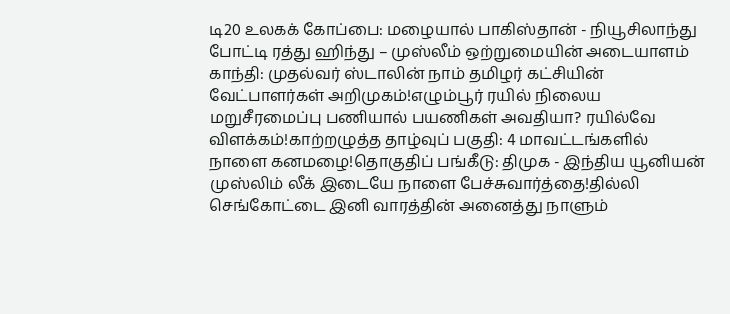டி20 உலகக் கோப்பை: மழையால் பாகிஸ்தான் - நியூசிலாந்து போட்டி ரத்து ஹிந்து – முஸ்லீம் ஒற்றுமையின் அடையாளம் காந்தி: முதல்வர் ஸ்டாலின் நாம் தமிழர் கட்சியின் வேட்பாளர்கள் அறிமுகம்!எழும்பூர் ரயில் நிலைய மறுசீரமைப்பு பணியால் பயணிகள் அவதியா? ரயில்வே விளக்கம்!காற்றழுத்த தாழ்வுப் பகுதி: 4 மாவட்டங்களில் நாளை கனமழை!தொகுதிப் பங்கீடு: திமுக - இந்திய யூனியன் முஸ்லிம் லீக் இடையே நாளை பேச்சுவார்த்தை!தில்லி செங்கோட்டை இனி வாரத்தின் அனைத்து நாளும்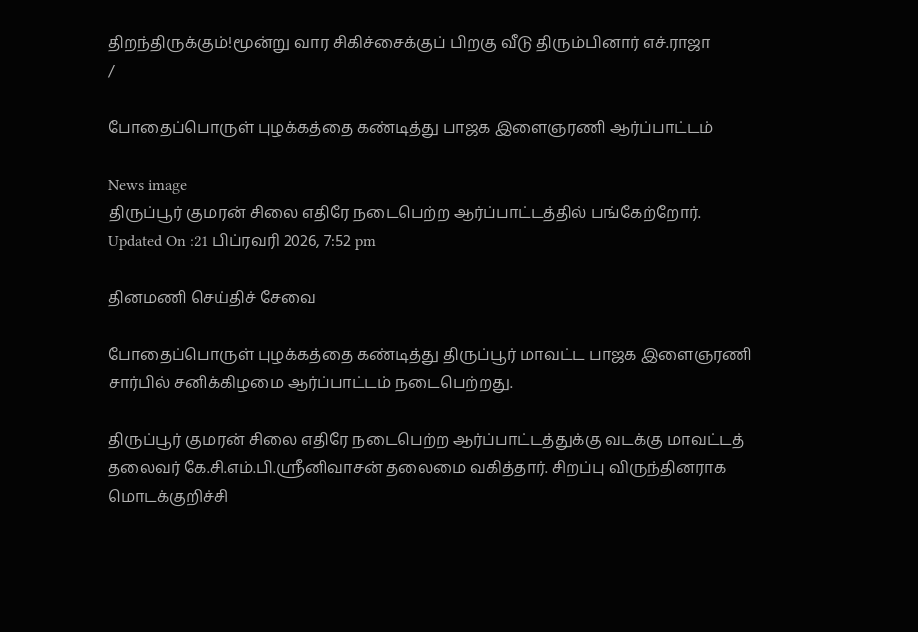திறந்திருக்கும்!மூன்று வார சிகிச்சைக்குப் பிறகு வீடு திரும்பினார் எச்.ராஜா
/

போதைப்பொருள் புழக்கத்தை கண்டித்து பாஜக இளைஞரணி ஆர்ப்பாட்டம்

News image
திருப்பூர் குமரன் சிலை எதிரே நடைபெற்ற ஆர்ப்பாட்டத்தில் பங்கேற்றோர்.
Updated On :21 பிப்ரவரி 2026, 7:52 pm

தினமணி செய்திச் சேவை

போதைப்பொருள் புழக்கத்தை கண்டித்து திருப்பூர் மாவட்ட பாஜக இளைஞரணி சார்பில் சனிக்கிழமை ஆர்ப்பாட்டம் நடைபெற்றது.

திருப்பூர் குமரன் சிலை எதிரே நடைபெற்ற ஆர்ப்பாட்டத்துக்கு வடக்கு மாவட்டத் தலைவர் கே.சி.எம்.பி.ஸ்ரீனிவாசன் தலைமை வகித்தார். சிறப்பு விருந்தினராக மொடக்குறிச்சி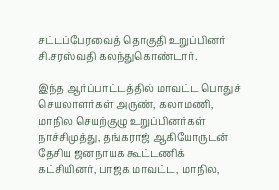சட்டப்பேரவைத் தொகுதி உறுப்பினர் சி.சரஸ்வதி கலந்துகொண்டார்.

இந்த ஆர்ப்பாட்டத்தில் மாவட்ட பொதுச் செயலாளர்கள் அருண், கலாமணி, மாநில செயற்குழு உறுப்பினர்கள் நாச்சிமுத்து, தங்கராஜ் ஆகியோருடன் தேசிய ஜனநாயக கூட்டணிக் கட்சியினர், பாஜக மாவட்ட, மாநில,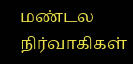மண்டல நிர்வாகிகள்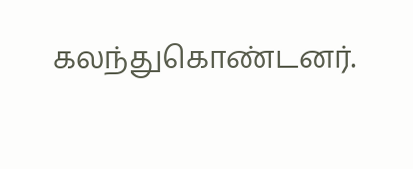கலந்துகொண்டனர்.